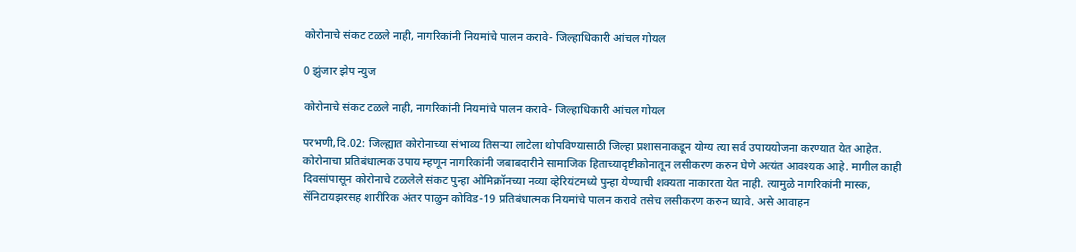कोरोनाचे संकट टळले नाही, नागरिकांनी नियमांचे पालन करावे- जिल्हाधिकारी आंचल गोयल

0 झुंजार झेप न्युज

कोरोनाचे संकट टळले नाही, नागरिकांनी नियमांचे पालन करावे- जिल्हाधिकारी आंचल गोयल

परभणी,दि.02: जिल्ह्यात कोरोनाच्या संभाव्य तिसऱ्या लाटेला थोपविण्यासाठी जिल्हा प्रशासनाकडून योग्य त्या सर्व उपाययोजना करण्यात येत आहेत. कोरोनाचा प्रतिबंधात्मक उपाय म्हणून नागरिकांनी जबाबदारीने सामाजिक हिताच्यादृष्टीकोनातून लसीकरण करुन घेणे अत्यंत आवश्यक आहे. मागील काही दिवसांपासून कोरोनाचे टळलेले संकट पुन्हा ओमिक्रॉनच्या नव्या व्हेरियंटमध्ये पुन्हा येण्याची शक्यता नाकारता येत नाही. त्यामुळे नागरिकांनी मास्क, सॅनिटायझरसह शारीरिक अंतर पाळुन कोविड-19 प्रतिबंधात्मक नियमांचे पालन करावे तसेच लसीकरण करुन घ्यावे. असे आवाहन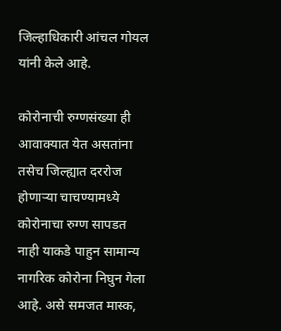जिल्हाधिकारी आंचल गोयल यांनी केले आहे.

कोरोनाची रुग्णसंख्या ही आवाक्यात येत असतांना तसेच जिल्ह्यात दररोज होणाऱ्या चाचण्यामध्ये कोरोनाचा रुग्ण सापडत नाही याकडे पाहुन सामान्य नागरिक कोरोना निघुन गेला आहे. असे समजत मास्क,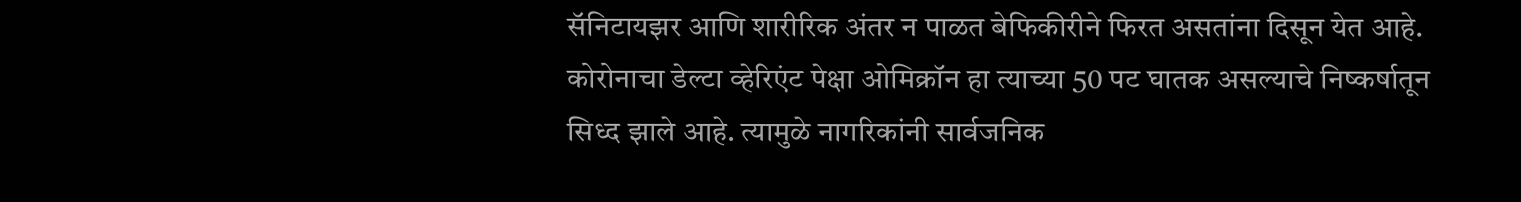सॅनिटायझर आणि शारीरिक अंतर न पाळत बेफिकीरीने फिरत असतांना दिसून येत आहे. कोरोनाचा डेल्टा व्हेरिएंट पेक्षा ओमिक्रॉन हा त्याच्या 50 पट घातक असल्याचे निष्कर्षातून सिध्द झाले आहे. त्यामुळे नागरिकांनी सार्वजनिक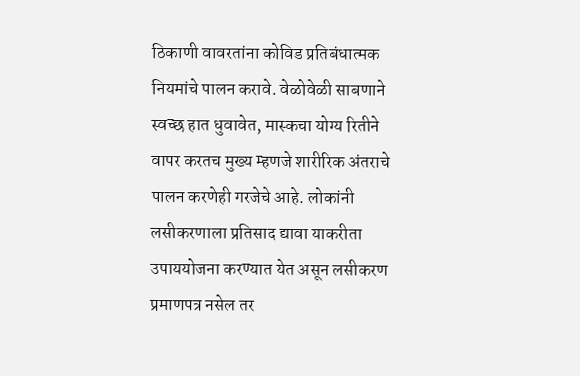ठिकाणी वावरतांना कोविड प्रतिबंधात्मक नियमांचे पालन करावे. वेळोवेळी साबणाने स्वच्छ हात धुवावेत, मास्कचा योग्य रितीने वापर करतच मुख्य म्हणजे शारीरिक अंतराचे पालन करणेही गरजेचे आहे. लोकांनी लसीकरणाला प्रतिसाद द्यावा याकरीता उपाययोजना करण्यात येत असून लसीकरण प्रमाणपत्र नसेल तर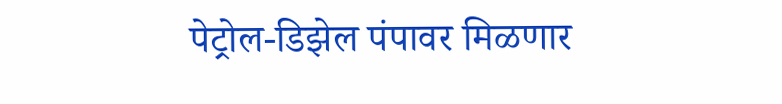पेट्रोल-डिझेल पंपावर मिळणार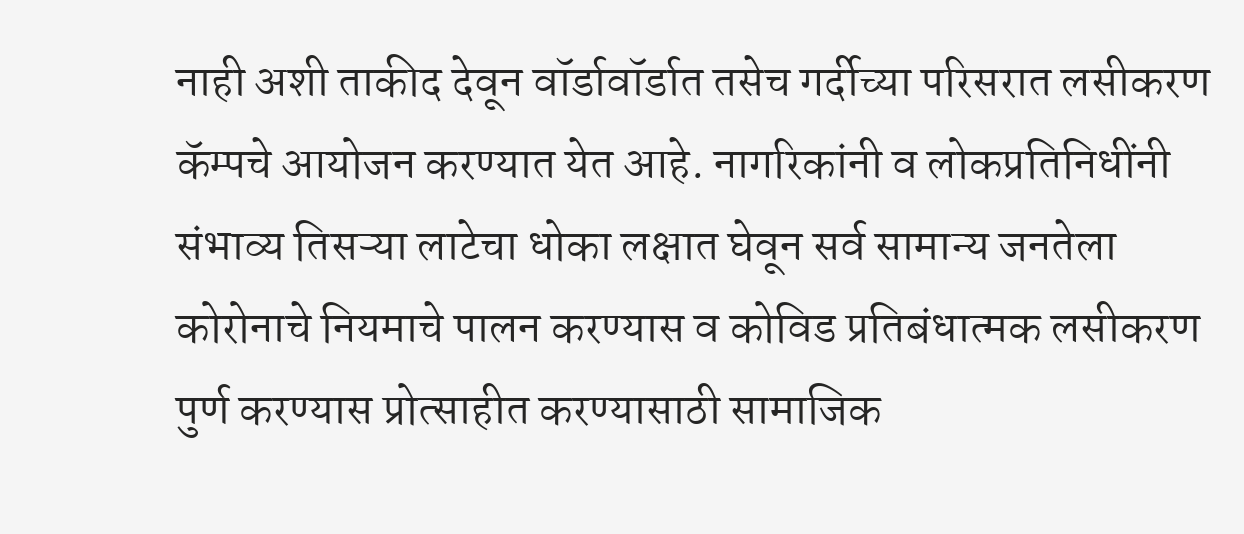नाही अशी ताकीद देवून वॉर्डावॉर्डात तसेच गर्दीच्या परिसरात लसीकरण कॅम्पचे आयोजन करण्यात येत आहे. नागरिकांनी व लोकप्रतिनिधींनी संभाव्य तिसऱ्या लाटेचा धोका लक्षात घेवून सर्व सामान्य जनतेला कोरोनाचे नियमाचे पालन करण्यास व कोविड प्रतिबंधात्मक लसीकरण पुर्ण करण्यास प्रोत्साहीत करण्यासाठी सामाजिक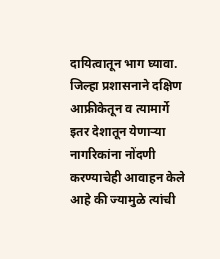दायित्वातून भाग घ्यावा. जिल्हा प्रशासनाने दक्षिण आफ्रीकेतून व त्यामार्गे इतर देशातून येणाऱ्या नागरिकांना नोंदणी करण्याचेही आवाहन केले आहे की ज्यामुळे त्यांची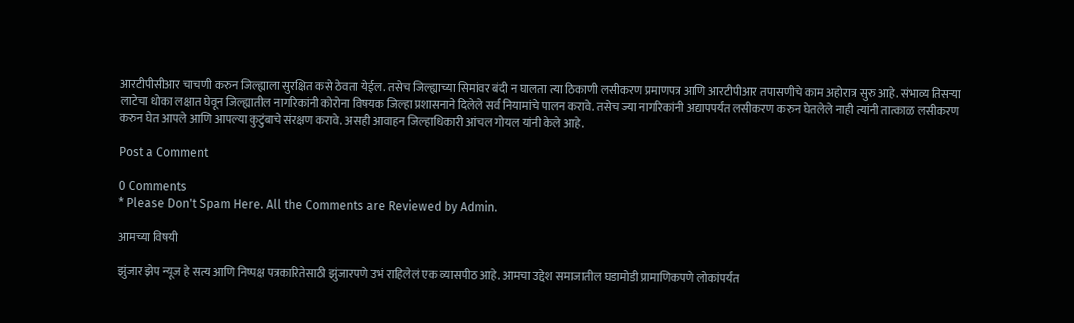आरटीपीसीआर चाचणी करुन जिल्ह्याला सुरक्षित कसे ठेवता येईल. तसेच जिल्ह्याच्या सिमांवर बंदी न घालता त्या ठिकाणी लसीकरण प्रमाणपत्र आणि आरटीपीआर तपासणीचे काम अहोरात्र सुरु आहे. संभाव्य तिसऱ्या लाटेचा धोका लक्षात घेवून जिल्ह्यातील नागरिकांनी कोरोना विषयक जिल्हा प्रशासनाने दिलेले सर्व नियामांचे पालन करावे. तसेच ज्या नागरिकांनी अद्यापपर्यंत लसीकरण करुन घेतलेले नाही त्यांनी तात्काळ लसीकरण करुन घेत आपले आणि आपल्या कुटुंबाचे संरक्षण करावे. असही आवाहन जिल्हाधिकारी आंचल गोयल यांनी केले आहे.

Post a Comment

0 Comments
* Please Don't Spam Here. All the Comments are Reviewed by Admin.

आमच्या विषयी

झुंजार झेप न्यूज हे सत्य आणि निष्पक्ष पत्रकारितेसाठी झुंजारपणे उभं राहिलेलं एक व्यासपीठ आहे. आमचा उद्देश समाजातील घडामोडी प्रामाणिकपणे लोकांपर्यंत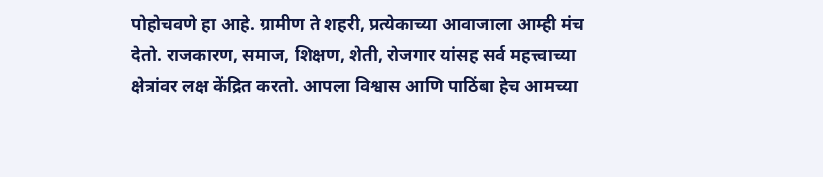पोहोचवणे हा आहे. ग्रामीण ते शहरी, प्रत्येकाच्या आवाजाला आम्ही मंच देतो. राजकारण, समाज, शिक्षण, शेती, रोजगार यांसह सर्व महत्त्वाच्या क्षेत्रांवर लक्ष केंद्रित करतो. आपला विश्वास आणि पाठिंबा हेच आमच्या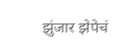झुंजार झेपेचं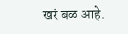खरं बळ आहे.